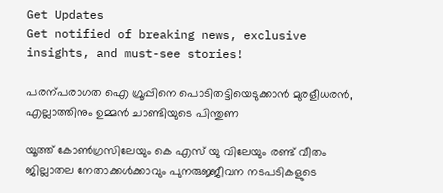Get Updates
Get notified of breaking news, exclusive insights, and must-see stories!

പരന്പരാഗത ഐ ഗ്രൂപ്പിനെ പൊടിതട്ടിയെടുക്കാന്‍ മുരളീധരന്‍, എല്ലാത്തിനും ഉമ്മന്‍ ചാണ്ടിയുടെ പിന്തുണ

യൂത്ത് കോൺഗ്രസിലേയും കെ എസ് യു വിലേയും രണ്ട് വീതം ജില്ലാതല നേതാക്കൾക്കാവും പുനരുജ്ജീവന നടപടികളുടെ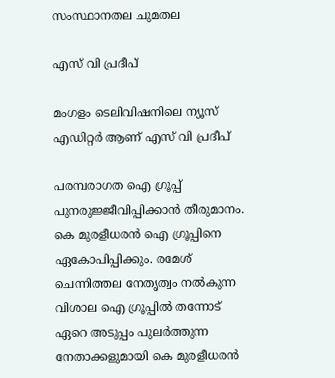സംസ്ഥാനതല ചുമതല

എസ് വി പ്രദീപ്

മംഗളം ടെലിവിഷനിലെ ന്യൂസ് എഡിറ്റർ ആണ് എസ് വി പ്രദീപ്

പരമ്പരാഗത ഐ ഗ്രൂപ്പ് പുനരുജ്ജീവിപ്പിക്കാൻ തീരുമാനം. കെ മുരളീധരൻ ഐ ഗ്രൂപ്പിനെ ഏകോപിപ്പിക്കും. രമേശ് ചെന്നിത്തല നേതൃത്വം നൽകുന്ന വിശാല ഐ ഗ്രൂപ്പിൽ തന്നോട് ഏറെ അടുപ്പം പുലർത്തുന്ന നേതാക്കളുമായി കെ മുരളീധരൻ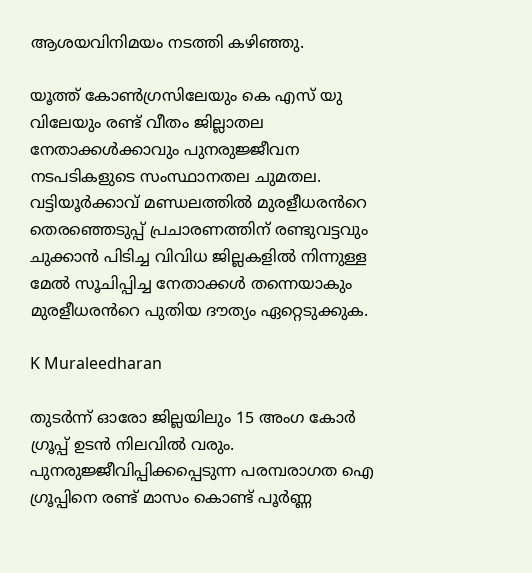ആശയവിനിമയം നടത്തി കഴിഞ്ഞു.

യൂത്ത് കോൺഗ്രസിലേയും കെ എസ് യു വിലേയും രണ്ട് വീതം ജില്ലാതല നേതാക്കൾക്കാവും പുനരുജ്ജീവന നടപടികളുടെ സംസ്ഥാനതല ചുമതല. വട്ടിയൂർക്കാവ് മണ്ഡലത്തിൽ മുരളീധരൻറെ തെരഞ്ഞെടുപ്പ് പ്രചാരണത്തിന് രണ്ടുവട്ടവും ചുക്കാൻ പിടിച്ച വിവിധ ജില്ലകളിൽ നിന്നുള്ള മേൽ സൂചിപ്പിച്ച നേതാക്കൾ തന്നെയാകും മുരളീധരൻറെ പുതിയ ദൗത്യം ഏറ്റെടുക്കുക.

K Muraleedharan

തുടർന്ന് ഓരോ ജില്ലയിലും 15 അംഗ കോർ ഗ്രൂപ്പ് ഉടൻ നിലവിൽ വരും. പുനരുജ്ജീവിപ്പിക്കപ്പെടുന്ന പരമ്പരാഗത ഐ ഗ്രൂപ്പിനെ രണ്ട് മാസം കൊണ്ട് പൂർണ്ണ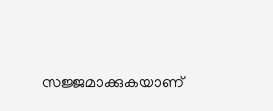സജ്ജമാക്കുകയാണ്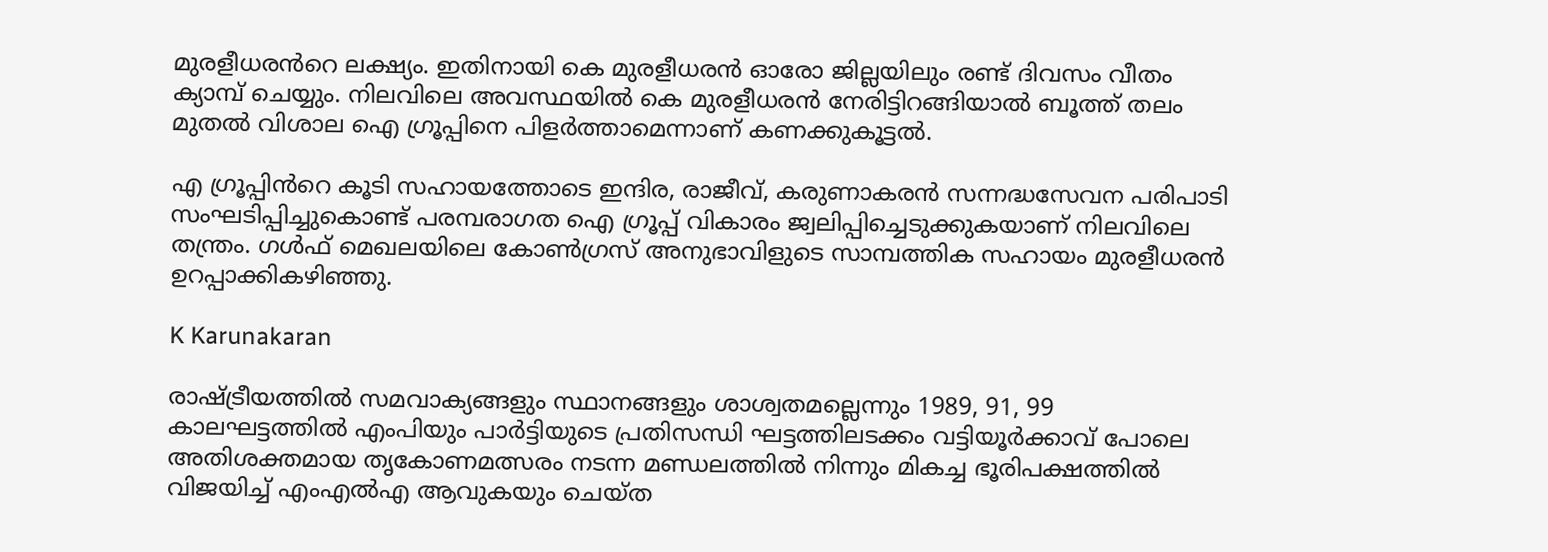മുരളീധരൻറെ ലക്ഷ്യം. ഇതിനായി കെ മുരളീധരൻ ഓരോ ജില്ലയിലും രണ്ട് ദിവസം വീതം ക്യാമ്പ് ചെയ്യും. നിലവിലെ അവസ്ഥയിൽ കെ മുരളീധരൻ നേരിട്ടിറങ്ങിയാൽ ബൂത്ത് തലം മുതൽ വിശാല ഐ ഗ്രൂപ്പിനെ പിളർത്താമെന്നാണ് കണക്കുകൂട്ടൽ.

എ ഗ്രൂപ്പിൻറെ കൂടി സഹായത്തോടെ ഇന്ദിര, രാജീവ്, കരുണാകരൻ സന്നദ്ധസേവന പരിപാടി സംഘടിപ്പിച്ചുകൊണ്ട് പരമ്പരാഗത ഐ ഗ്രൂപ്പ് വികാരം ജ്വലിപ്പിച്ചെടുക്കുകയാണ് നിലവിലെ തന്ത്രം. ഗൾഫ് മെഖലയിലെ കോൺഗ്രസ് അനുഭാവിളുടെ സാമ്പത്തിക സഹായം മുരളീധരൻ ഉറപ്പാക്കികഴിഞ്ഞു.

K Karunakaran

രാഷ്ട്രീയത്തിൽ സമവാക്യങ്ങളും സ്ഥാനങ്ങളും ശാശ്വതമല്ലെന്നും 1989, 91, 99 കാലഘട്ടത്തിൽ എംപിയും പാർട്ടിയുടെ പ്രതിസന്ധി ഘട്ടത്തിലടക്കം വട്ടിയൂർക്കാവ് പോലെ അതിശക്തമായ തൃകോണമത്സരം നടന്ന മണ്ഡലത്തിൽ നിന്നും മികച്ച ഭൂരിപക്ഷത്തിൽ വിജയിച്ച് എംഎൽഎ ആവുകയും ചെയ്ത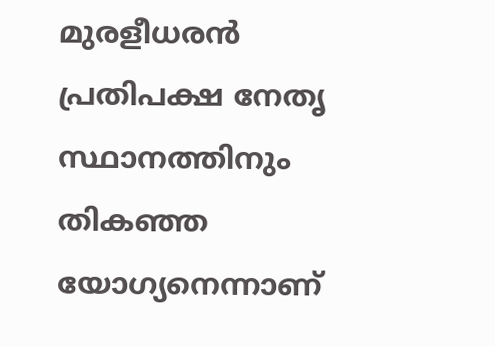മുരളീധരൻ പ്രതിപക്ഷ നേതൃ സ്ഥാനത്തിനും തികഞ്ഞ യോഗ്യനെന്നാണ്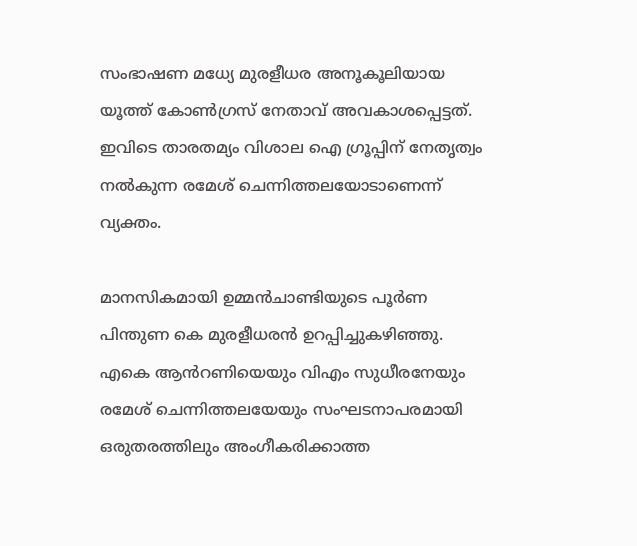സംഭാഷണ മധ്യേ മുരളീധര അനൂകൂലിയായ യൂത്ത് കോൺഗ്രസ് നേതാവ് അവകാശപ്പെട്ടത്. ഇവിടെ താരതമ്യം വിശാല ഐ ഗ്രൂപ്പിന് നേതൃത്വം നൽകുന്ന രമേശ് ചെന്നിത്തലയോടാണെന്ന് വ്യക്തം.

മാനസികമായി ഉമ്മൻചാണ്ടിയുടെ പൂർണ പിന്തുണ കെ മുരളീധരൻ ഉറപ്പിച്ചുകഴിഞ്ഞു. എകെ ആൻറണിയെയും വിഎം സുധീരനേയും രമേശ് ചെന്നിത്തലയേയും സംഘടനാപരമായി ഒരുതരത്തിലും അംഗീകരിക്കാത്ത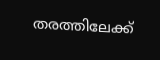തരത്തിലേക്ക്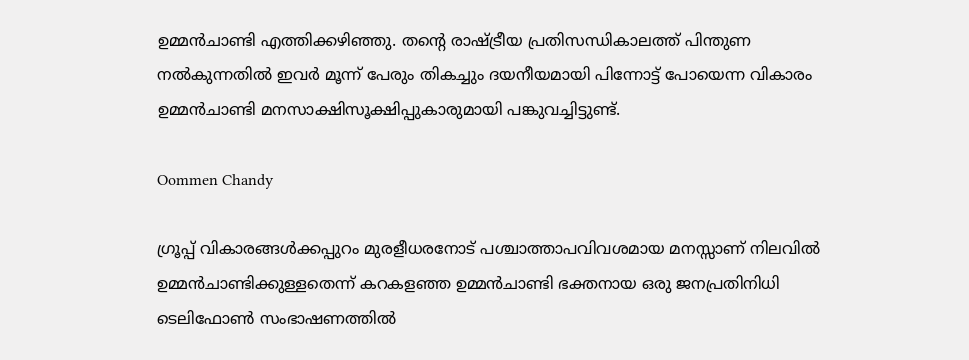ഉമ്മൻചാണ്ടി എത്തിക്കഴിഞ്ഞു. തന്‍റെ രാഷ്ട്രീയ പ്രതിസന്ധികാലത്ത് പിന്തുണ നൽകുന്നതിൽ ഇവർ മൂന്ന് പേരും തികച്ചും ദയനീയമായി പിന്നോട്ട് പോയെന്ന വികാരം ഉമ്മൻചാണ്ടി മനസാക്ഷിസൂക്ഷിപ്പുകാരുമായി പങ്കുവച്ചിട്ടുണ്ട്.

Oommen Chandy

ഗ്രൂപ്പ് വികാരങ്ങൾക്കപ്പുറം മുരളീധരനോട് പശ്ചാത്താപവിവശമായ മനസ്സാണ് നിലവിൽ ഉമ്മൻചാണ്ടിക്കുള്ളതെന്ന് കറകളഞ്ഞ ഉമ്മൻചാണ്ടി ഭക്തനായ ഒരു ജനപ്രതിനിധി ടെലിഫോൺ സംഭാഷണത്തിൽ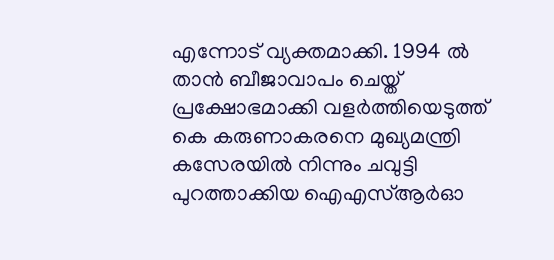എന്നോട് വ്യക്തമാക്കി. 1994 ൽ താൻ ബീജാവാപം ചെയ്ത് പ്രക്ഷോഭമാക്കി വളർത്തിയെടുത്ത് കെ കരുണാകരനെ മുഖ്യമന്ത്രി കസേരയിൽ നിന്നും ചവുട്ടി പുറത്താക്കിയ ഐഎസ്ആർഓ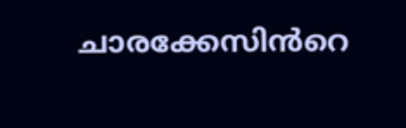ചാരക്കേസിൻറെ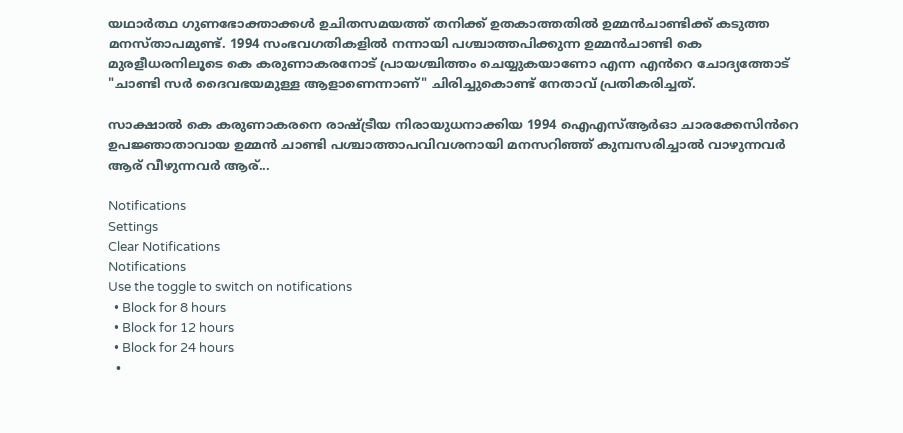യഥാർത്ഥ ഗുണഭോക്താക്കൾ ഉചിതസമയത്ത് തനിക്ക് ഉതകാത്തതിൽ ഉമ്മൻചാണ്ടിക്ക് കടുത്ത മനസ്താപമുണ്ട്. 1994 സംഭവഗതികളിൽ നന്നായി പശ്ചാത്തപിക്കുന്ന ഉമ്മൻചാണ്ടി കെ മുരളീധരനിലൂടെ കെ കരുണാകരനോട് പ്രായശ്ചിത്തം ചെയ്യുകയാണോ എന്ന എൻറെ ചോദ്യത്തോട് "ചാണ്ടി സർ ദൈവഭയമുള്ള ആളാണെന്നാണ്" ചിരിച്ചുകൊണ്ട് നേതാവ് പ്രതികരിച്ചത്.

സാക്ഷാൽ കെ കരുണാകരനെ രാഷ്ട്രീയ നിരായുധനാക്കിയ 1994 ഐഎസ്ആർഓ ചാരക്കേസിൻറെ ഉപജ്ഞാതാവായ ഉമ്മൻ ചാണ്ടി പശ്ചാത്താപവിവശനായി മനസറിഞ്ഞ് കുമ്പസരിച്ചാൽ വാഴുന്നവർ ആര് വീഴുന്നവർ ആര്...

Notifications
Settings
Clear Notifications
Notifications
Use the toggle to switch on notifications
  • Block for 8 hours
  • Block for 12 hours
  • Block for 24 hours
  •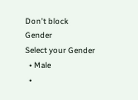Don't block
Gender
Select your Gender
  • Male
  •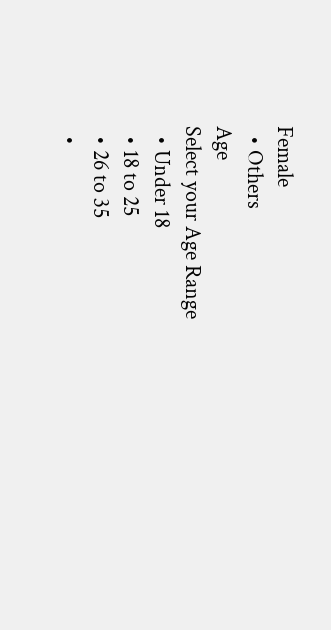Female
  • Others
Age
Select your Age Range
  • Under 18
  • 18 to 25
  • 26 to 35
  •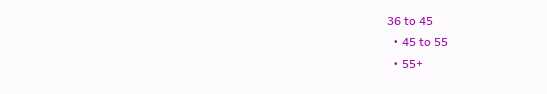36 to 45
  • 45 to 55
  • 55+